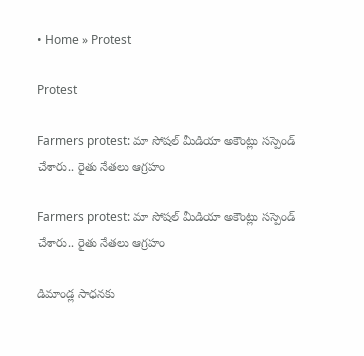• Home » Protest

Protest

Farmers protest: మా సోషల్ మీడియా అకౌంట్లు సస్పెండ్ చేశారు.. రైతు నేతలు ఆగ్రహం

Farmers protest: మా సోషల్ మీడియా అకౌంట్లు సస్పెండ్ చేశారు.. రైతు నేతలు ఆగ్రహం

డిమాండ్ల సాధనకు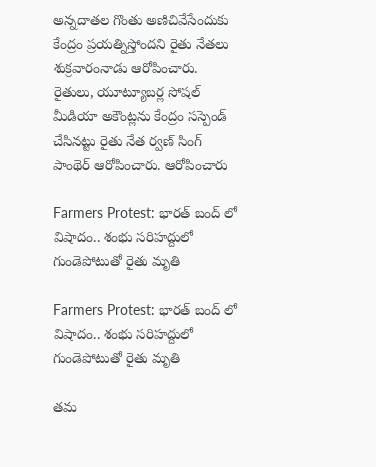అన్నదాతల గొంతు అణిచివేసేందుకు కేంద్రం ప్రయత్నిస్తోందని రైతు నేతలు శుక్రవారంనాడు ఆరోపించారు. రైతులు, యూట్యూబర్ల సోషల్ మీడియా అకౌంట్లను కేంద్రం సస్పెండ్ చేసినట్టు రైతు నేత ర్వణ్ సింగ్ పాంథెర్ ఆరోపించారు. ఆరోపించారు

Farmers Protest: భారత్ బంద్ లో విషాదం.. శంభు సరిహద్దులో గుండెపోటుతో రైతు మృతి

Farmers Protest: భారత్ బంద్ లో విషాదం.. శంభు సరిహద్దులో గుండెపోటుతో రైతు మృతి

తమ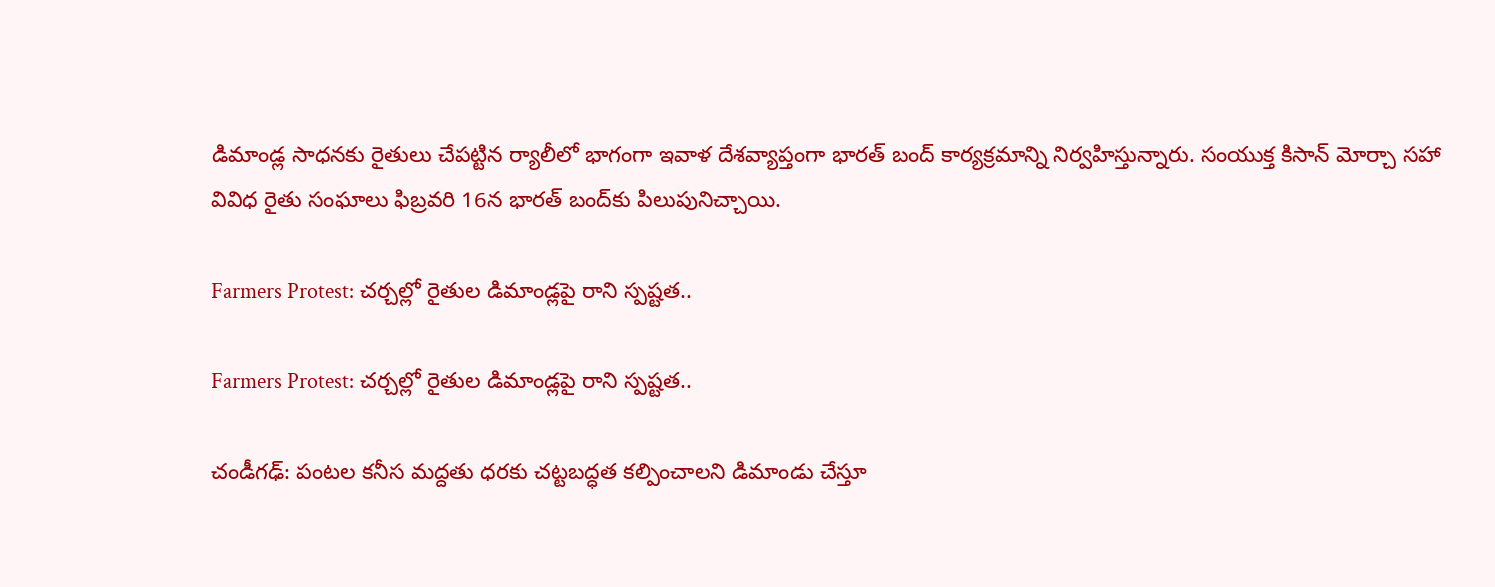డిమాండ్ల సాధనకు రైతులు చేపట్టిన ర్యాలీలో భాగంగా ఇవాళ దేశవ్యాప్తంగా భారత్ బంద్ కార్యక్రమాన్ని నిర్వహిస్తున్నారు. సంయుక్త కిసాన్ మోర్చా సహా వివిధ రైతు సంఘాలు ఫిబ్రవరి 16న భారత్ బంద్‌కు పిలుపునిచ్చాయి.

Farmers Protest: చర్చల్లో రైతుల డిమాండ్లపై రాని స్పష్టత..

Farmers Protest: చర్చల్లో రైతుల డిమాండ్లపై రాని స్పష్టత..

చండీగఢ్‌: పంటల కనీస మద్దతు ధరకు చట్టబద్ధత కల్పించాలని డిమాండు చేస్తూ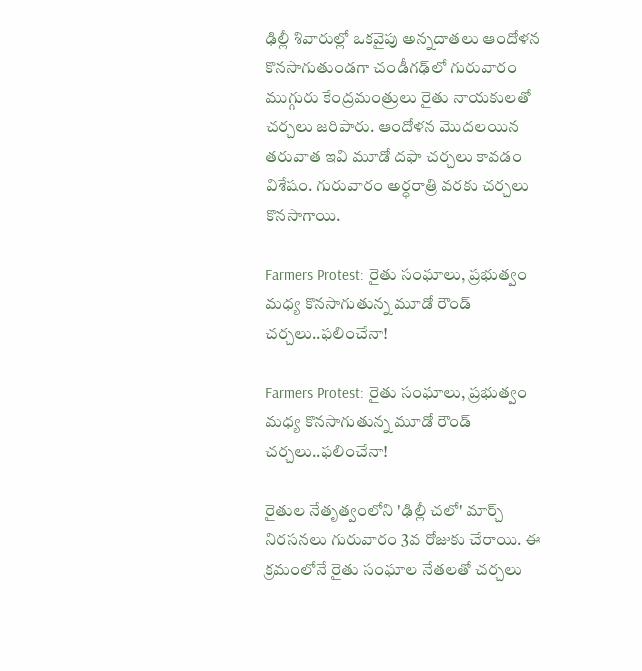ఢిల్లీ శివారుల్లో ఒకవైపు అన్నదాతలు ఆందోళన కొనసాగుతుండగా చండీగఢ్‌లో గురువారం ముగ్గురు కేంద్రమంత్రులు రైతు నాయకులతో చర్చలు జరిపారు. ఆందోళన మొదలయిన తరువాత ఇవి మూడో దఫా చర్చలు కావడం విశేషం. గురువారం అర్ధరాత్రి వరకు చర్చలు కొనసాగాయి.

Farmers Protest: రైతు సంఘాలు, ప్రభుత్వం మధ్య కొనసాగుతున్న మూడో రౌండ్ చర్చలు..ఫలించేనా!

Farmers Protest: రైతు సంఘాలు, ప్రభుత్వం మధ్య కొనసాగుతున్న మూడో రౌండ్ చర్చలు..ఫలించేనా!

రైతుల నేతృత్వంలోని 'ఢిల్లీ చలో' మార్చ్ నిరసనలు గురువారం 3వ రోజుకు చేరాయి. ఈ క్రమంలోనే రైతు సంఘాల నేతలతో చర్చలు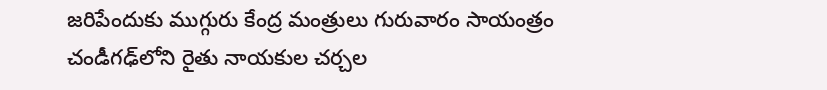జరిపేందుకు ముగ్గురు కేంద్ర మంత్రులు గురువారం సాయంత్రం చండీగఢ్‌లోని రైతు నాయకుల చర్చల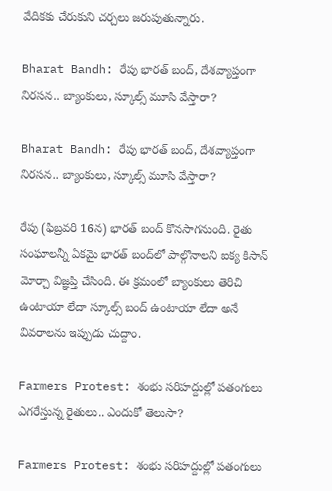వేదికకు చేరుకుని చర్చలు జరుపుతున్నారు.

Bharat Bandh: రేపు భారత్ బంద్, దేశవ్యాప్తంగా నిరసన.. బ్యాంకులు, స్కూల్స్ మూసి వేస్తారా?

Bharat Bandh: రేపు భారత్ బంద్, దేశవ్యాప్తంగా నిరసన.. బ్యాంకులు, స్కూల్స్ మూసి వేస్తారా?

రేపు (ఫిబ్రవరి 16న) భారత్ బంద్ కొనసాగనుంది. రైతు సంఘాలన్నీ ఏకమై భారత్ బంద్‌లో పాల్గొనాలని ఐక్య కిసాన్ మోర్చా విజ్ఞప్తి చేసింది. ఈ క్రమంలో బ్యాంకులు తెరిచి ఉంటాయా లేదా స్కూల్స్ బంద్ ఉంటాయా లేదా అనే వివరాలను ఇప్పుడు చుద్దాం.

Farmers Protest: శంభు సరిహద్దుల్లో పతంగులు ఎగరేస్తున్న రైతులు.. ఎందుకో తెలుసా?

Farmers Protest: శంభు సరిహద్దుల్లో పతంగులు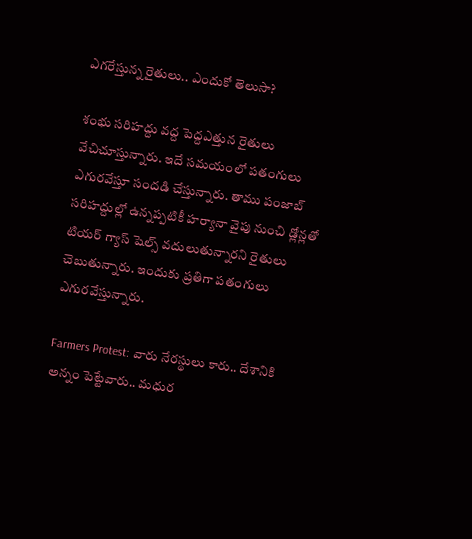ఎగరేస్తున్న రైతులు.. ఎందుకో తెలుసా?

శంభు సరిహద్దు వద్ద పెద్దఎత్తున రైతులు వేచిచూస్తున్నారు. ఇదే సమయంలో పతంగులు ఎగురవేస్తూ సందడి చేస్తున్నారు. తాము పంజాబ్‌ సరిహద్దుల్లో ఉన్నప్పటికీ హర్యానా వైపు నుంచి డ్లోన్లతో టియర్ గ్యాస్ షెల్స్ వదులుతున్నారని రైతులు చెబుతున్నారు. ఇందుకు ప్రతిగా పతంగులు ఎగురవేస్తున్నారు.

Farmers Protest: వారు నేరస్థులు కారు.. దేశానికి అన్నం పెట్టేవారు.. మధుర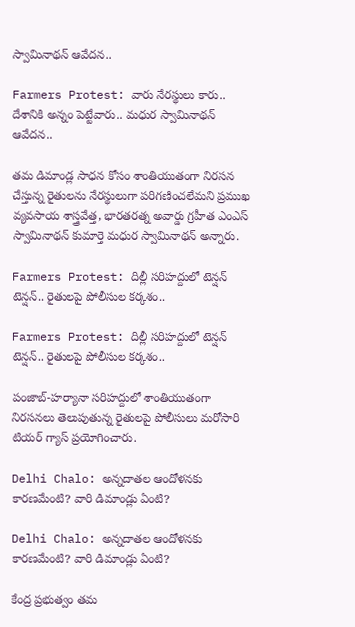స్వామినాథన్ ఆవేదన..

Farmers Protest: వారు నేరస్థులు కారు.. దేశానికి అన్నం పెట్టేవారు.. మధుర స్వామినాథన్ ఆవేదన..

తమ డిమాండ్ల సాధన కోసం శాంతియుతంగా నిరసన చేస్తున్న రైతులను నేరస్థులుగా పరిగణించలేమని ప్రముఖ వ్యవసాయ శాస్త్రవేత్త, భారతరత్న అవార్డు గ్రహీత ఎంఎస్ స్వామినాథన్ కుమార్తె మధుర స్వామినాథన్ అన్నారు.

Farmers Protest: దిల్లీ సరిహద్దులో టెన్షన్ టెన్షన్.. రైతులపై పోలీసుల కర్కశం..

Farmers Protest: దిల్లీ సరిహద్దులో టెన్షన్ టెన్షన్.. రైతులపై పోలీసుల కర్కశం..

పంజాబ్-హర్యానా సరిహద్దులో శాంతియుతంగా నిరసనలు తెలుపుతున్న రైతులపై పోలీసులు మరోసారి టియర్ గ్యాస్ ప్రయోగించారు.

Delhi Chalo: అన్నదాతల ఆందోళనకు కారణమేంటి? వారి డిమాండ్లు ఏంటి?

Delhi Chalo: అన్నదాతల ఆందోళనకు కారణమేంటి? వారి డిమాండ్లు ఏంటి?

కేంద్ర ప్రభుత్వం తమ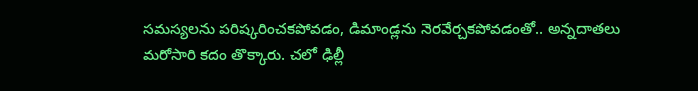సమస్యలను పరిష్కరించకపోవడం, డిమాండ్లను నెరవేర్చకపోవడంతో.. అన్నదాతలు మరోసారి కదం తొక్కారు. చలో ఢిల్లీ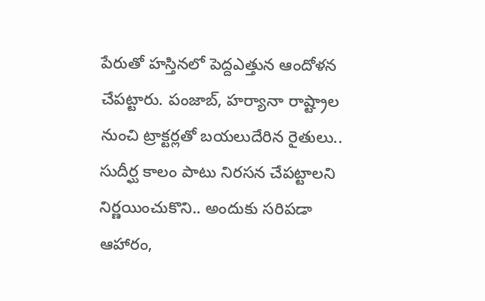పేరుతో హస్తినలో పెద్దఎత్తున ఆందోళన చేపట్టారు. పంజాబ్, హర్యానా రాష్ట్రాల నుంచి ట్రాక్టర్లతో బయలుదేరిన రైతులు.. సుదీర్ఘ కాలం పాటు నిరసన చేపట్టాలని నిర్ణయించుకొని.. అందుకు సరిపడా ఆహారం,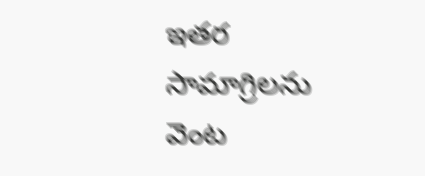ఇతర సామాగ్రిలను వెంట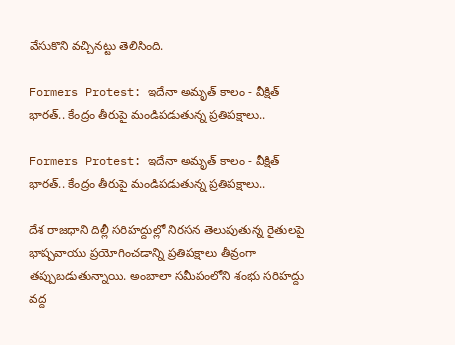వేసుకొని వచ్చినట్టు తెలిసింది.

Formers Protest: ఇదేనా అమృత్ కాలం - వీక్షిత్ భారత్.. కేంద్రం తీరుపై మండిపడుతున్న ప్రతిపక్షాలు..

Formers Protest: ఇదేనా అమృత్ కాలం - వీక్షిత్ భారత్.. కేంద్రం తీరుపై మండిపడుతున్న ప్రతిపక్షాలు..

దేశ రాజధాని దిల్లీ సరిహద్దుల్లో నిరసన తెలుపుతున్న రైతులపై భాష్పవాయు ప్రయోగించడాన్ని ప్రతిపక్షాలు తీవ్రంగా తప్పుబడుతున్నాయి. అంబాలా సమీపంలోని శంభు సరిహద్దు వద్ద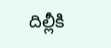దిల్లీకి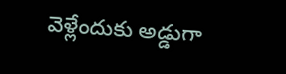వెళ్లేందుకు అడ్డుగా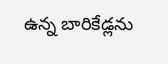ఉన్న బారికేడ్లను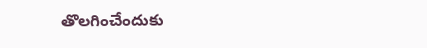తొలగించేందుకు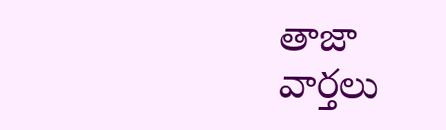తాజా వార్తలు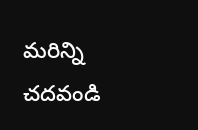మరిన్ని చదవండి